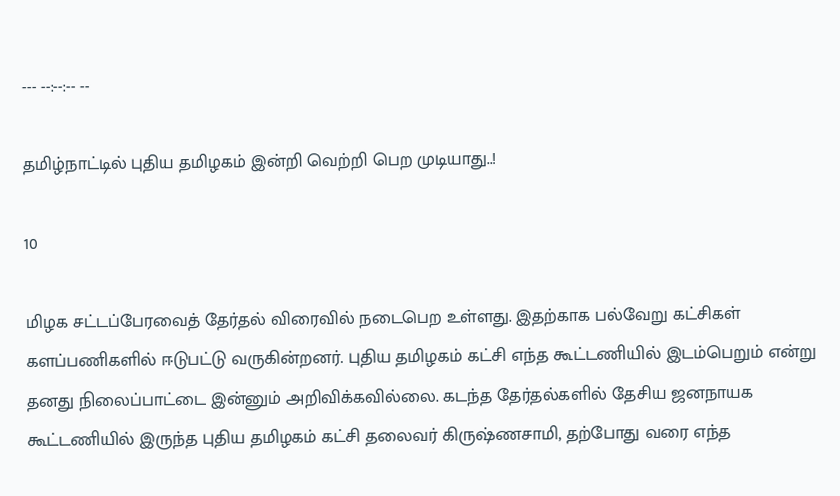--- --:--:-- --

தமிழ்நாட்டில் புதிய தமிழகம் இன்றி வெற்றி பெற முடியாது..!

10

மிழக சட்டப்பேரவைத் தேர்தல் விரைவில் நடைபெற உள்ளது. இதற்காக பல்வேறு கட்சிகள் களப்பணிகளில் ஈடுபட்டு வருகின்றனர். புதிய தமிழகம் கட்சி எந்த கூட்டணியில் இடம்பெறும் என்று தனது நிலைப்பாட்டை இன்னும் அறிவிக்கவில்லை. கடந்த தேர்தல்களில் தேசிய ஜனநாயக கூட்டணியில் இருந்த புதிய தமிழகம் கட்சி தலைவர் கிருஷ்ணசாமி, தற்போது வரை எந்த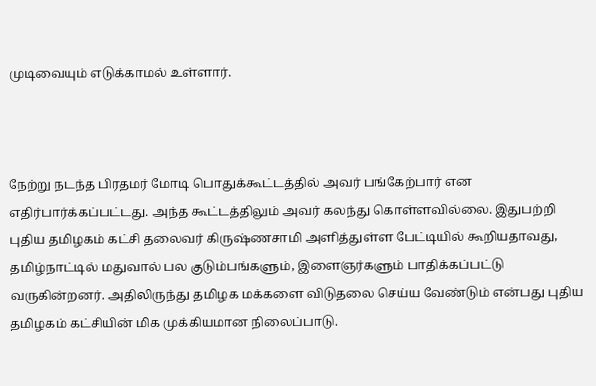முடிவையும் எடுக்காமல் உள்ளார்.



நேற்று நடந்த பிரதமர் மோடி பொதுக்கூட்டத்தில் அவர் பங்கேற்பார் என எதிர்பார்க்கப்பட்டது. அந்த கூட்டத்திலும் அவர் கலந்து கொள்ளவில்லை. இதுபற்றி புதிய தமிழகம் கட்சி தலைவர் கிருஷ்ணசாமி அளித்துள்ள பேட்டியில் கூறியதாவது, தமிழ்நாட்டில் மதுவால் பல குடும்பங்களும், இளைஞர்களும் பாதிக்கப்பட்டு வருகின்றனர். அதிலிருந்து தமிழக மக்களை விடுதலை செய்ய வேண்டும் என்பது புதிய தமிழகம் கட்சியின் மிக முக்கியமான நிலைப்பாடு.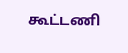கூட்டணி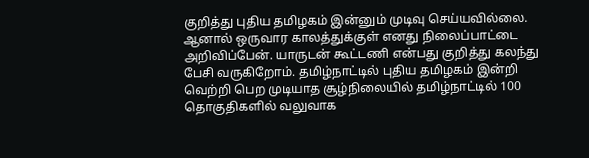குறித்து புதிய தமிழகம் இன்னும் முடிவு செய்யவில்லை. ஆனால் ஒருவார காலத்துக்குள் எனது நிலைப்பாட்டை அறிவிப்பேன். யாருடன் கூட்டணி என்பது குறித்து கலந்து பேசி வருகிறோம். தமிழ்நாட்டில் புதிய தமிழகம் இன்றி வெற்றி பெற முடியாத சூழ்நிலையில் தமிழ்நாட்டில் 100 தொகுதிகளில் வலுவாக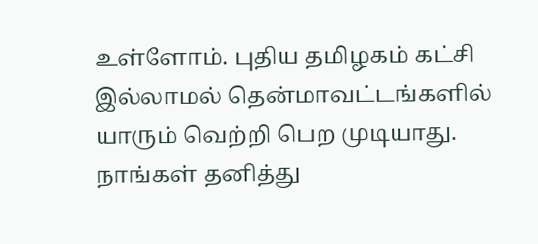உள்ளோம். புதிய தமிழகம் கட்சி இல்லாமல் தென்மாவட்டங்களில் யாரும் வெற்றி பெற முடியாது. நாங்கள் தனித்து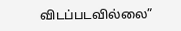விடப்படவில்லை”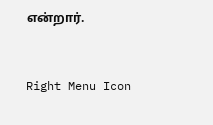என்றார்.



Right Menu Icon